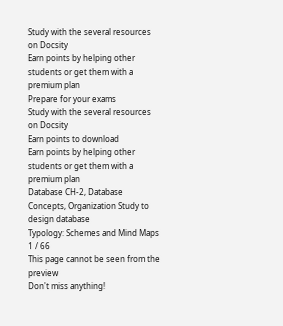Study with the several resources on Docsity
Earn points by helping other students or get them with a premium plan
Prepare for your exams
Study with the several resources on Docsity
Earn points to download
Earn points by helping other students or get them with a premium plan
Database CH-2, Database Concepts, Organization Study to design database
Typology: Schemes and Mind Maps
1 / 66
This page cannot be seen from the preview
Don't miss anything!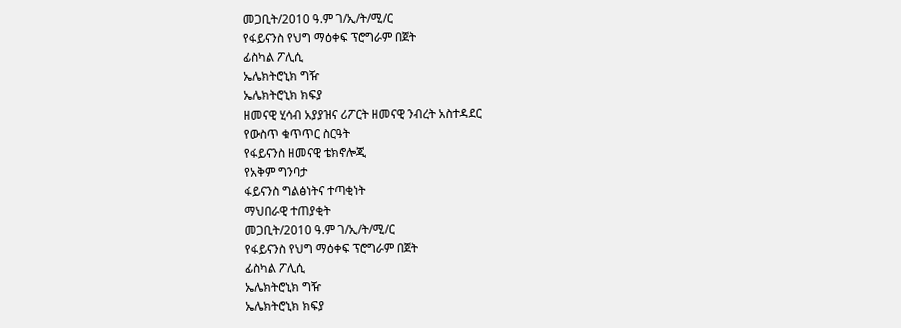መጋቢት/2010 ዓ.ም ገ/ኢ/ት/ሚ/ር
የፋይናንስ የህግ ማዕቀፍ ፕሮግራም በጀት
ፊስካል ፖሊሲ
ኤሌክትሮኒክ ግዥ
ኤሌክትሮኒክ ክፍያ
ዘመናዊ ሂሳብ አያያዝና ሪፖርት ዘመናዊ ንብረት አስተዳደር
የውስጥ ቁጥጥር ስርዓት
የፋይናንስ ዘመናዊ ቴክኖሎጂ
የአቅም ግንባታ
ፋይናንስ ግልፅነትና ተጣቂነት
ማህበራዊ ተጠያቂት
መጋቢት/2010 ዓ.ም ገ/ኢ/ት/ሚ/ር
የፋይናንስ የህግ ማዕቀፍ ፕሮግራም በጀት
ፊስካል ፖሊሲ
ኤሌክትሮኒክ ግዥ
ኤሌክትሮኒክ ክፍያ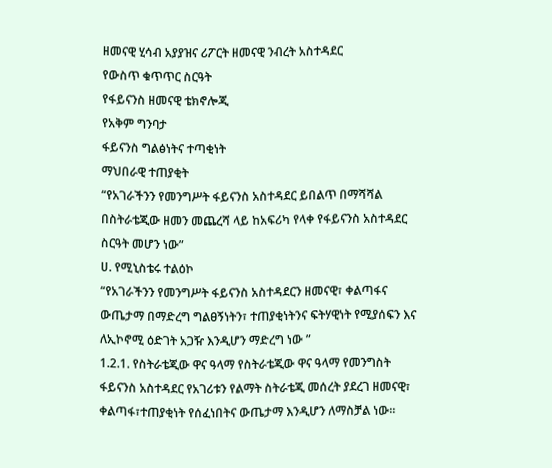ዘመናዊ ሂሳብ አያያዝና ሪፖርት ዘመናዊ ንብረት አስተዳደር
የውስጥ ቁጥጥር ስርዓት
የፋይናንስ ዘመናዊ ቴክኖሎጂ
የአቅም ግንባታ
ፋይናንስ ግልፅነትና ተጣቂነት
ማህበራዊ ተጠያቂት
“የአገራችንን የመንግሥት ፋይናንስ አስተዳደር ይበልጥ በማሻሻል በስትራቴጂው ዘመን መጨረሻ ላይ ከአፍሪካ የላቀ የፋይናንስ አስተዳደር ስርዓት መሆን ነው”
ሀ. የሚኒስቴሩ ተልዕኮ
“የአገራችንን የመንግሥት ፋይናንስ አስተዳደርን ዘመናዊ፣ ቀልጣፋና ውጤታማ በማድረግ ግልፀኝነትን፣ ተጠያቂነትንና ፍትሃዊነት የሚያሰፍን እና ለኢኮኖሚ ዕድገት አጋዥ እንዲሆን ማድረግ ነው ”
1.2.1. የስትራቴጂው ዋና ዓላማ የስትራቴጂው ዋና ዓላማ የመንግስት ፋይናንስ አስተዳደር የአገሪቱን የልማት ስትራቴጂ መሰረት ያደረገ ዘመናዊ፣ ቀልጣፋ፣ተጠያቂነት የሰፈነበትና ውጤታማ እንዲሆን ለማስቻል ነው፡፡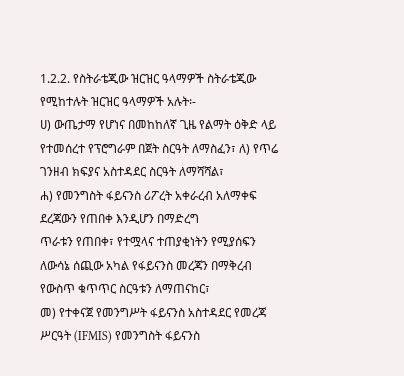1.2.2. የስትራቴጂው ዝርዝር ዓላማዎች ስትራቴጂው የሚከተሉት ዝርዝር ዓላማዎች አሉት፡-
ሀ) ውጤታማ የሆነና በመከከለኛ ጊዜ የልማት ዕቅድ ላይ የተመሰረተ የፕሮግራም በጀት ስርዓት ለማስፈን፣ ለ) የጥሬ ገንዘብ ክፍያና አስተዳደር ስርዓት ለማሻሻል፣
ሐ) የመንግስት ፋይናንስ ሪፖረት አቀራረብ አለማቀፍ ደረጃውን የጠበቀ እንዲሆን በማድረግ
ጥራቱን የጠበቀ፣ የተሟላና ተጠያቂነትን የሚያሰፍን ለውሳኔ ሰጪው አካል የፋይናንስ መረጃን በማቅረብ የውስጥ ቁጥጥር ስርዓቱን ለማጠናከር፣
መ) የተቀናጀ የመንግሥት ፋይናንስ አስተዳደር የመረጃ ሥርዓት (IFMIS) የመንግስት ፋይናንስ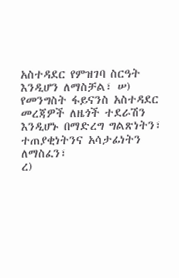አስተዳደር የምዝገባ ስርዓት እንዲሆን ለማስቻል፣ ሠ) የመንግስት ፋይናንስ አስተዳደር መረጃዎች ለዜጎች ተደራሽን እንዲሆኑ በማድረግ ግልጽነትን፣ ተጠያቂነትንና አሳታፊነትን ለማስፈን፣
ረ)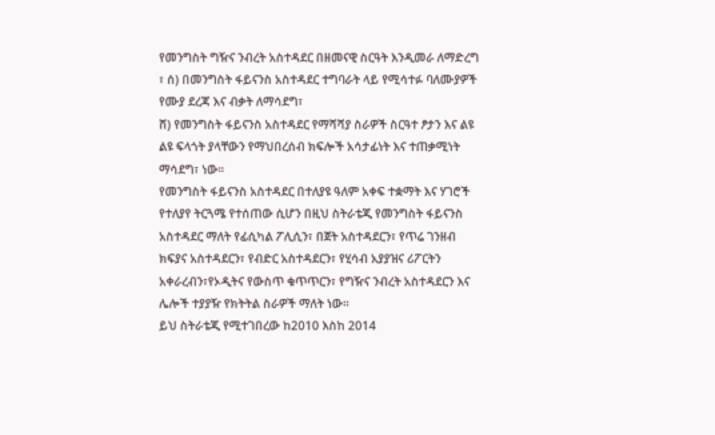የመንግስት ግዥና ንብረት አስተዳደር በዘመናዊ ስርዓት እንዲመራ ለማድረግ ፣ ሰ) በመንግስት ፋይናንስ አስተዳደር ተግባራት ላይ የሚሳተፉ ባለሙያዎች የሙያ ደረጃ እና ብቃት ለማሳደግ፣
ሸ) የመንግስት ፋይናንስ አስተዳደር የማሻሻያ ስራዎች ስርዓተ ፆታን እና ልዩ ልዩ ፍላጎት ያላቸውን የማህበረሰብ ክፍሎች አሳታፊነት እና ተጠቃሚነት ማሳደግ፣ ነው፡፡
የመንግስት ፋይናንስ አስተዳደር በተለያዩ ዓለም አቀፍ ተቋማት እና ሃገሮች የተለያየ ትርጓሜ የተሰጠው ሲሆን በዚህ ስትራቴጂ የመንግስት ፋይናንስ አስተዳደር ማለት የፊሲካል ፖሊሲን፣ በጀት አስተዳደርን፣ የጥሬ ገንዘብ ክፍያና አስተዳደርን፣ የብድር አስተዳደርን፣ የሂሳብ አያያዝና ሪፖርትን አቀራረብን፣የኦዲትና የውስጥ ቁጥጥርን፣ የግዥና ንብረት አስተዳደርን እና ሌሎች ተያያዥ የክትትል ስራዎች ማለት ነው፡፡
ይህ ስትራቴጂ የሚተገበረው ከ2010 እስከ 2014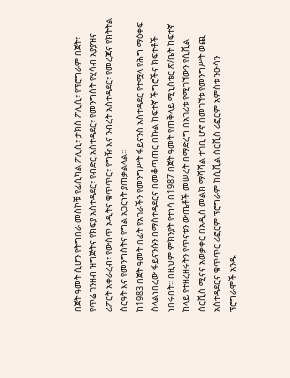በጀት ዓመት ሲሆን የትግበራ መስኮቹ የፊሲካል ፖሊሲ፣ ታክስ ፖሊሲ፣ የፕሮግራም በጀት፣ የጥሬ ገንዘብ ዝግጅትና የክፍያ አስተዳደር፣ የብድር አስተዳደር፣ የመንግስት የሂሳብ አያያዝና ሪፖርት አቀራረብ፣ የውስጥ ኦዲትና ቁጥጥር፣ የግዥ እና ንብረት አስተዳደር፣ የመረጃና የክትትል ስርዓት እና የመንግስትና የግል አጋርነት ያጠቃልላል፡፡
ከ1983 በጀት ዓመት በፊት የአገራችን የመንግሥት ፋይናንስ አስተዳደር የተሟላ የሕግ ማዕቀፍ ስላልነበረው ፋይናንሱን በማስተዳደርና በመቆጣጠር በኩል ከፍተኛ ችግሮችና ክፍተቶች ነበሩበት፡፡ በዚህም ምክንያት የተነሳ በ1987 በጀት ዓመት የጠቅላይ ሚኒስቴር ጽ/ቤት ከፍተኛ
ከላይ የተዘረዘሩትን የጥናቱን ውጤቶች መሠረት በማድረግ በአገሪቱ የሚገኘውን የሲቪል ሰርቪስ ሚናና አወቃቀር በአዲስ መልክ ማሻሻል ተገቢ ሆኖ በመገኘቱ የመንግሥት ወጪ አስተዳደርና ቁጥጥር ሪፎርም ፕሮግራም ከሲቪል ሰርቪስ ሪፎርም አምስቱ ንዑሳን ፕሮግራሞች አንዱ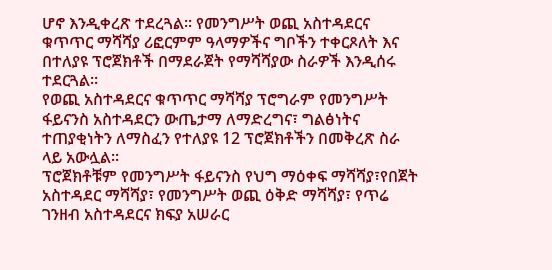ሆኖ እንዲቀረጽ ተደረጓል፡፡ የመንግሥት ወጪ አስተዳደርና ቁጥጥር ማሻሻያ ሪፎርምም ዓላማዎችና ግቦችን ተቀርጾለት እና በተለያዩ ፕሮጀክቶች በማደራጀት የማሻሻያው ስራዎች እንዲሰሩ ተደርጓል፡፡
የወጪ አስተዳደርና ቁጥጥር ማሻሻያ ፕሮግራም የመንግሥት ፋይናንስ አስተዳደርን ውጤታማ ለማድረግና፣ ግልፅነትና ተጠያቂነትን ለማስፈን የተለያዩ 12 ፕሮጀክቶችን በመቅረጽ ስራ ላይ አውሏል፡፡
ፕሮጀክቶቹም የመንግሥት ፋይናንስ የህግ ማዕቀፍ ማሻሻያ፣የበጀት አስተዳደር ማሻሻያ፣ የመንግሥት ወጪ ዕቅድ ማሻሻያ፣ የጥሬ ገንዘብ አስተዳደርና ክፍያ አሠራር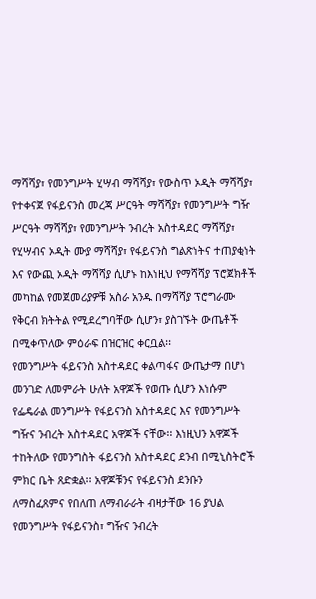ማሻሻያ፣ የመንግሥት ሂሣብ ማሻሻያ፣ የውስጥ ኦዲት ማሻሻያ፣ የተቀናጀ የፋይናንስ መረጃ ሥርዓት ማሻሻያ፣ የመንግሥት ግዥ ሥርዓት ማሻሻያ፣ የመንግሥት ንብረት አስተዳደር ማሻሻያ፣ የሂሣብና ኦዲት ሙያ ማሻሻያ፣ የፋይናንስ ግልጽነትና ተጠያቂነት እና የውጪ ኦዲት ማሻሻያ ሲሆኑ ከእነዚህ የማሻሻያ ፕሮጀክቶች መካከል የመጀመሪያዎቹ አስራ አንዱ በማሻሻያ ፕሮግራሙ የቅርብ ክትትል የሚደረግባቸው ሲሆን፣ ያስገኙት ውጤቶች በሚቀጥለው ምዕራፍ በዝርዝር ቀርቧል፡፡
የመንግሥት ፋይናንስ አስተዳደር ቀልጣፋና ውጤታማ በሆነ መንገድ ለመምራት ሁለት አዋጆች የወጡ ሲሆን እነሱም የፌዴራል መንግሥት የፋይናንስ አስተዳደር እና የመንግሥት ግዥና ንብረት አስተዳደር አዋጆች ናቸው፡፡ እነዚህን አዋጆች ተከትለው የመንግስት ፋይናንስ አስተዳደር ደንብ በሚኒስትሮች ምክር ቤት ጸድቋል፡፡ አዋጆቹንና የፋይናንስ ደንቡን ለማስፈጸምና የበለጠ ለማብራራት ብዛታቸው 16 ያህል የመንግሥት የፋይናንስ፣ ግዥና ንብረት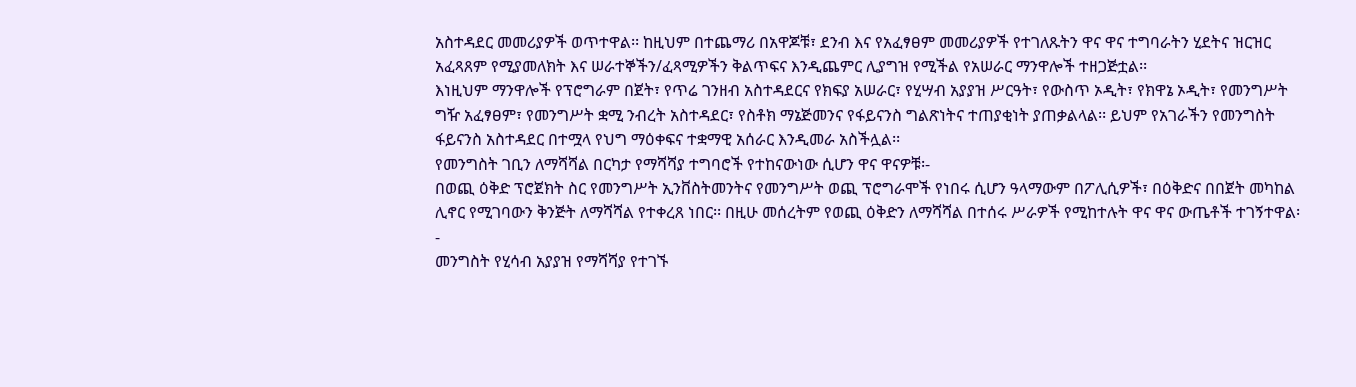አስተዳደር መመሪያዎች ወጥተዋል፡፡ ከዚህም በተጨማሪ በአዋጆቹ፣ ደንብ እና የአፈፃፀም መመሪያዎች የተገለጹትን ዋና ዋና ተግባራትን ሂደትና ዝርዝር አፈጻጸም የሚያመለክት እና ሠራተኞችን/ፈጻሚዎችን ቅልጥፍና እንዲጨምር ሊያግዝ የሚችል የአሠራር ማንዋሎች ተዘጋጅቷል፡፡
እነዚህም ማንዋሎች የፕሮግራም በጀት፣ የጥሬ ገንዘብ አስተዳደርና የክፍያ አሠራር፣ የሂሣብ አያያዝ ሥርዓት፣ የውስጥ ኦዲት፣ የክዋኔ ኦዲት፣ የመንግሥት ግዥ አፈፃፀም፣ የመንግሥት ቋሚ ንብረት አስተዳደር፣ የስቶክ ማኔጅመንና የፋይናንስ ግልጽነትና ተጠያቂነት ያጠቃልላል፡፡ ይህም የአገራችን የመንግስት ፋይናንስ አስተዳደር በተሟላ የህግ ማዕቀፍና ተቋማዊ አሰራር እንዲመራ አስችሏል፡፡
የመንግስት ገቢን ለማሻሻል በርካታ የማሻሻያ ተግባሮች የተከናውነው ሲሆን ዋና ዋናዎቹ፡-
በወጪ ዕቅድ ፕሮጀክት ስር የመንግሥት ኢንቨስትመንትና የመንግሥት ወጪ ፕሮግራሞች የነበሩ ሲሆን ዓላማውም በፖሊሲዎች፣ በዕቅድና በበጀት መካከል ሊኖር የሚገባውን ቅንጅት ለማሻሻል የተቀረጸ ነበር፡፡ በዚሁ መሰረትም የወጪ ዕቅድን ለማሻሻል በተሰሩ ሥራዎች የሚከተሉት ዋና ዋና ውጤቶች ተገኝተዋል፡-
መንግስት የሂሳብ አያያዝ የማሻሻያ የተገኙ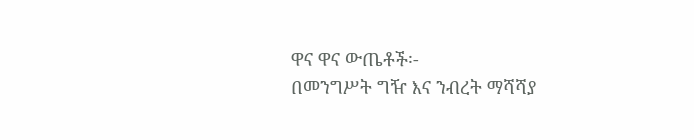ዋና ዋና ውጤቶች፡-
በመንግሥት ግዥ እና ንብረት ማሻሻያ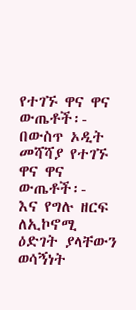የተገኙ ዋና ዋና ውጤቶች፡-
በውስጥ ኦዲት መሻሻያ የተገኙ ዋና ዋና ውጤቶች፡-
እና የግሉ ዘርፍ ለኢኮኖሚ ዕድገት ያላቸውን ወሳኝነት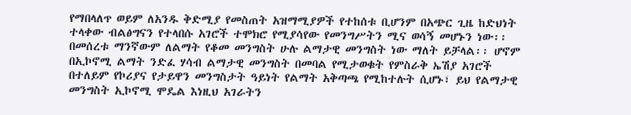የማበላለጥ ወይም ለአንዱ ቅድሚያ የመስጠት አዝማሚያዎች የተከሰቱ ቢሆንም በአጭር ጊዜ ከድህነት ተላቀው ብልፅግናን የተላበሱ አገሮች ተሞክሮ የሚያሳየው የመንግሥትን ሚና ወሳኝ መሆኑን ነው፡፡ በመሰረቱ ማንኛውም ለልማት የቆመ መንግስት ሁሉ ልማታዊ መንግስት ነው ማለት ይቻላል፡፡ ሆኖም በኢኮኖሚ ልማት ንድፈ ሃሳብ ልማታዊ መንግስት በመባል የሚታወቁት የምስራቅ ኤሽያ አገሮች በተለይም የኮሪያና የታይዋን መንግስታት ዓይነት የልማት አቅጣጫ የሚከተሉት ሲሆኑ፣ ይህ የልማታዊ መንግስት ኢኮኖሚ ሞዴል እነዚህ አገራትን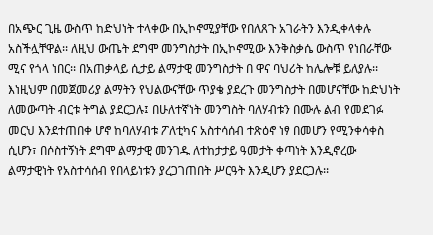በአጭር ጊዜ ውስጥ ከድህነት ተላቀው በኢኮኖሚያቸው የበለጸጉ አገራትን እንዲቀላቀሉ አስችሏቸዋል፡፡ ለዚህ ውጤት ደግሞ መንግስታት በኢኮኖሚው እንቅስቃሴ ውስጥ የነበራቸው ሚና የጎላ ነበር፡፡ በአጠቃላይ ሲታይ ልማታዊ መንግስታት በ ዋና ባህሪት ከሌሎቹ ይለያሉ፡፡ እነዚህም በመጀመሪያ ልማትን የህልውናቸው ጥያቄ ያደረጉ መንግስታት በመሆናቸው ከድህነት ለመውጣት ብርቱ ትግል ያደርጋሉ፤ በሁለተኛነት መንግስት ባለሃብቱን በሙሉ ልብ የመደገፉ መርህ እንደተጠበቀ ሆኖ ከባለሃብቱ ፖለቲካና አስተሳሰብ ተጽዕኖ ነፃ በመሆን የሚንቀሳቀስ ሲሆን፣ በሶስተኝነት ደግሞ ልማታዊ መንገዱ ለተከታታይ ዓመታት ቀጣነት እንዲኖረው ልማታዊነት የአስተሳሰብ የበላይነቱን ያረጋገጠበት ሥርዓት እንዲሆን ያደርጋሉ፡፡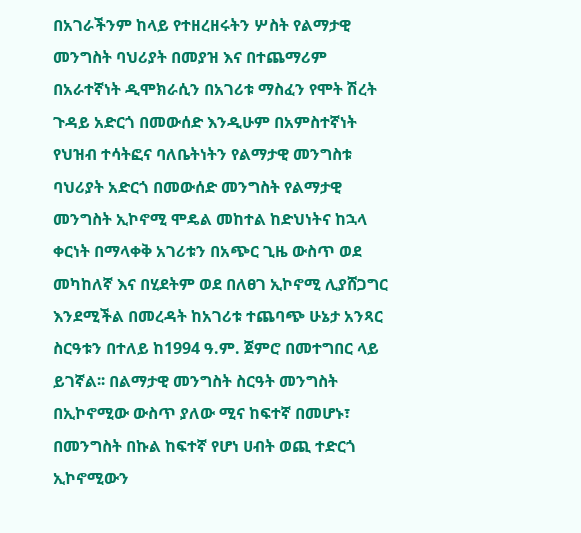በአገራችንም ከላይ የተዘረዘሩትን ሦስት የልማታዊ መንግስት ባህሪያት በመያዝ እና በተጨማሪም በአራተኛነት ዲሞክራሲን በአገሪቱ ማስፈን የሞት ሽረት ጉዳይ አድርጎ በመውሰድ እንዲሁም በአምስተኛነት የህዝብ ተሳትፎና ባለቤትነትን የልማታዊ መንግስቱ ባህሪያት አድርጎ በመውሰድ መንግስት የልማታዊ መንግስት ኢኮኖሚ ሞዴል መከተል ከድህነትና ከኋላ ቀርነት በማላቀቅ አገሪቱን በአጭር ጊዜ ውስጥ ወደ መካከለኛ እና በሂደትም ወደ በለፀገ ኢኮኖሚ ሊያሸጋግር እንደሚችል በመረዳት ከአገሪቱ ተጨባጭ ሁኔታ አንጻር ስርዓቱን በተለይ ከ1994 ዓ.ም. ጀምሮ በመተግበር ላይ ይገኛል፡፡ በልማታዊ መንግስት ስርዓት መንግስት በኢኮኖሚው ውስጥ ያለው ሚና ከፍተኛ በመሆኑ፣ በመንግስት በኩል ከፍተኛ የሆነ ሀብት ወጪ ተድርጎ ኢኮኖሚውን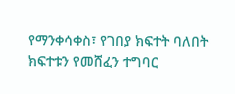የማንቀሳቀስ፣ የገበያ ክፍተት ባለበት ክፍተቱን የመሸፈን ተግባር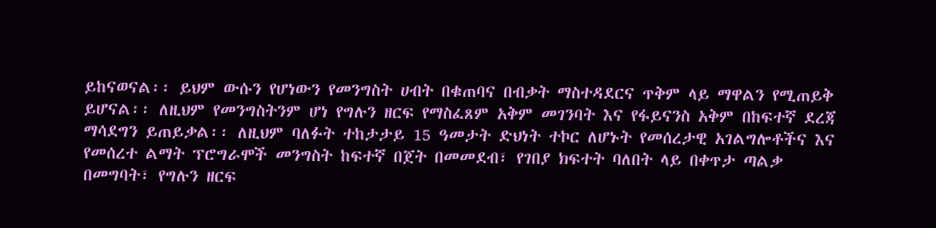ይከናወናል፡፡ ይህም ውሱን የሆነውን የመንግስት ሀብት በቁጠባና በብቃት ማስተዳደርና ጥቅም ላይ ማዋልን የሚጠይቅ ይሆናል፡፡ ለዚህም የመንግስትንም ሆነ የግሉን ዘርፍ የማስፈጸም አቅም መገንባት እና የፋይናንስ አቅም በከፍተኛ ደረጃ ማሳደግን ይጠይቃል፡፡ ለዚህም ባለፉት ተከታታይ 15 ዓመታት ድህነት ተኮር ለሆኑት የመሰረታዊ አገልግሎቶችና እና የመሰረተ ልማት ፕሮግራሞች መንግስት ከፍተኛ በጀት በመመደብ፣ የገበያ ክፍተት ባለበት ላይ በቀጥታ ጣልቃ በመግባት፣ የግሉን ዘርፍ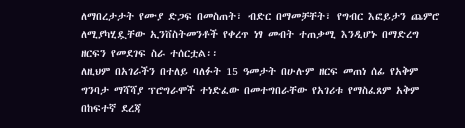ለማበረታታት የሙያ ድጋፍ በመስጠት፣ ብድር በማመቻቸት፣ የግብር እፎይታን ጨምሮ ለሚያካሂዷቸው ኢንቨስትመንቶች የቀረጥ ነፃ መብት ተጠቃሚ እንዲሆኑ በማድረግ ዘርፍን የመደገፍ ስራ ተሰርቷል፡፡
ለዚህም በአገራችን በተለይ ባለፉት 15 ዓመታት በሁሉም ዘርፍ መጠነ ሰፊ የአቅም ግንባታ ማሻሻያ ፕሮግራሞች ተነድፈው በመተግበራቸው የአገሪቱ የማስፈጸም አቅም በከፍተኛ ደረጃ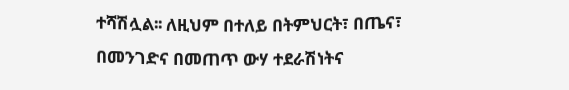ተሻሽሏል፡፡ ለዚህም በተለይ በትምህርት፣ በጤና፣ በመንገድና በመጠጥ ውሃ ተደራሽነትና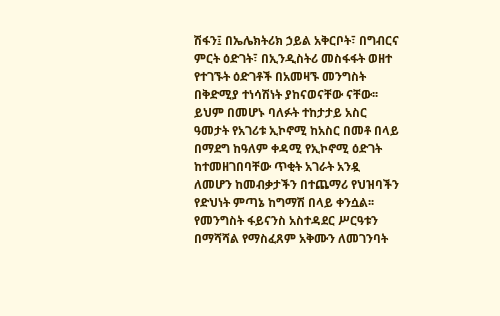ሽፋን፤ በኤሌክትሪክ ኃይል አቅርቦት፣ በግብርና ምርት ዕድገት፣ በኢንዲስትሪ መስፋፋት ወዘተ የተገኙት ዕድገቶች በአመዛኙ መንግስት በቅድሚያ ተነሳሽነት ያከናወናቸው ናቸው፡፡ ይህም በመሆኑ ባለፉት ተከታታይ አስር ዓመታት የአገሪቱ ኢኮኖሚ ከአስር በመቶ በላይ በማደግ ከዓለም ቀዳሚ የኢኮኖሚ ዕድገት ከተመዘገበባቸው ጥቂት አገራት አንዷ ለመሆን ከመብቃታችን በተጨማሪ የህዝባችን የድህነት ምጣኔ ከግማሽ በላይ ቀንሷል፡፡
የመንግስት ፋይናንስ አስተዳደር ሥርዓቱን በማሻሻል የማስፈጸም አቅሙን ለመገንባት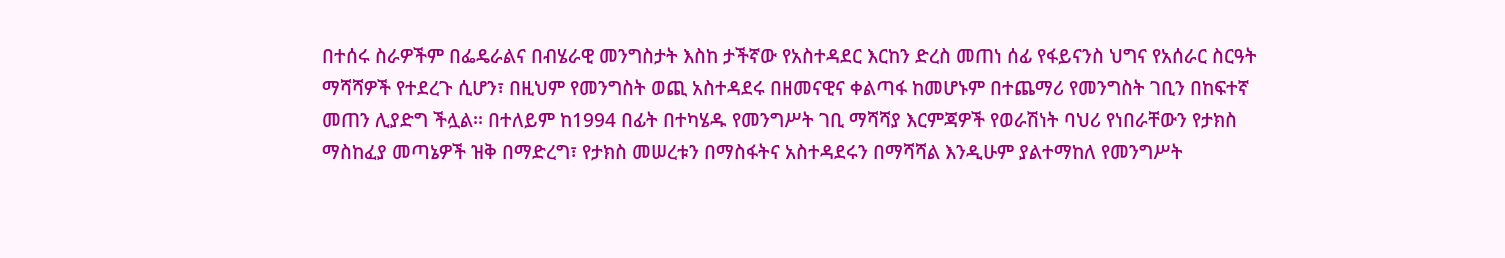በተሰሩ ስራዎችም በፌዴራልና በብሄራዊ መንግስታት እስከ ታችኛው የአስተዳደር እርከን ድረስ መጠነ ሰፊ የፋይናንስ ህግና የአሰራር ስርዓት ማሻሻዎች የተደረጉ ሲሆን፣ በዚህም የመንግስት ወጪ አስተዳደሩ በዘመናዊና ቀልጣፋ ከመሆኑም በተጨማሪ የመንግስት ገቢን በከፍተኛ መጠን ሊያድግ ችሏል፡፡ በተለይም ከ1994 በፊት በተካሄዱ የመንግሥት ገቢ ማሻሻያ እርምጃዎች የወራሽነት ባህሪ የነበራቸውን የታክስ ማስከፈያ መጣኔዎች ዝቅ በማድረግ፣ የታክስ መሠረቱን በማስፋትና አስተዳደሩን በማሻሻል እንዲሁም ያልተማከለ የመንግሥት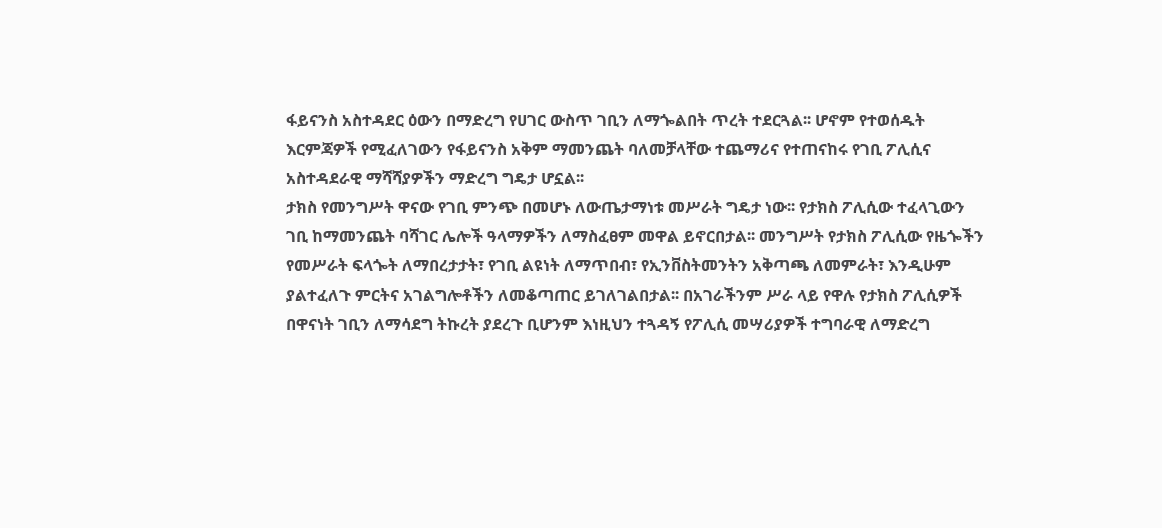ፋይናንስ አስተዳደር ዕውን በማድረግ የሀገር ውስጥ ገቢን ለማጐልበት ጥረት ተደርጓል፡፡ ሆኖም የተወሰዱት እርምጃዎች የሚፈለገውን የፋይናንስ አቅም ማመንጨት ባለመቻላቸው ተጨማሪና የተጠናከሩ የገቢ ፖሊሲና አስተዳደራዊ ማሻሻያዎችን ማድረግ ግዴታ ሆኗል፡፡
ታክስ የመንግሥት ዋናው የገቢ ምንጭ በመሆኑ ለውጤታማነቱ መሥራት ግዴታ ነው፡፡ የታክስ ፖሊሲው ተፈላጊውን ገቢ ከማመንጨት ባሻገር ሌሎች ዓላማዎችን ለማስፈፀም መዋል ይኖርበታል፡፡ መንግሥት የታክስ ፖሊሲው የዜጐችን የመሥራት ፍላጐት ለማበረታታት፣ የገቢ ልዩነት ለማጥበብ፣ የኢንቨስትመንትን አቅጣጫ ለመምራት፣ እንዲሁም ያልተፈለጉ ምርትና አገልግሎቶችን ለመቆጣጠር ይገለገልበታል፡፡ በአገራችንም ሥራ ላይ የዋሉ የታክስ ፖሊሲዎች በዋናነት ገቢን ለማሳደግ ትኩረት ያደረጉ ቢሆንም እነዚህን ተጓዳኝ የፖሊሲ መሣሪያዎች ተግባራዊ ለማድረግ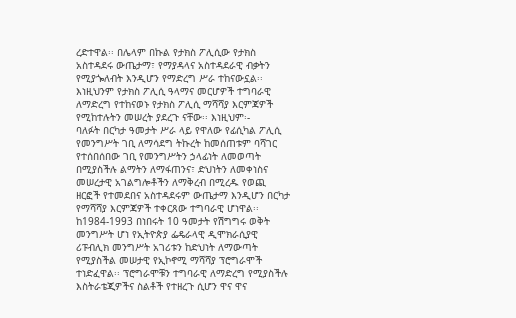ረድተዋል፡፡ በሌላም በኩል የታክስ ፖሊሲው የታክስ አስተዳደሩ ውጤታማ፣ የማያዳላና አስተዳደራዊ ብቃትን የሚያጐለብት እንዲሆን የማድረግ ሥራ ተከናውኗል፡፡ እነዚህንም የታክስ ፖሊሲ ዓላማና መርሆዎች ተግባራዊ ለማድረግ የተከናወኑ የታክስ ፖሊሲ ማሻሻያ እርምጃዎች የሚከተሉትን መሠረት ያደረጉ ናቸው፡፡ እነዚህም፡-
ባለፉት በርካታ ዓመታት ሥራ ላይ የዋለው የፊሲካል ፖሊሲ የመንግሥት ገቢ ለማሳደግ ትኩረት ከመሰጠቱም ባሻገር የተሰበሰበው ገቢ የመንግሥትን ኃላፊነት ለመወጣት በሚያስችሉ ልማትን ለማፋጠንና፣ ድህነትን ለመቀነስና መሠረታዊ አገልግሎቶችን ለማቅረብ በሚረዱ የወጪ ዘርፎች የተመደበና አስተዳደሩም ውጤታማ እንዲሆን በርካታ የማሻሻያ እርምጃዎች ተቀርጸው ተግባራዊ ሆነዋል፡፡
ከ1984-1993 በነበሩት 10 ዓመታት የሽግግሩ ወቅት መንግሥት ሆነ የኢትዮጵያ ፌዴራላዊ ዲሞክራሲያዊ ሪፑብሊክ መንግሥት አገሪቱን ከድህነት ለማውጣት የሚያስችል መሠታዊ የኢኮኖሚ ማሻሻያ ፕሮግራሞች ተነድፈዋል፡፡ ፕሮግራሞቹን ተግባራዊ ለማድረግ የሚያስችሉ እስትራቴጂዎችና ስልቶች የተዘረጉ ሲሆን ዋና ዋና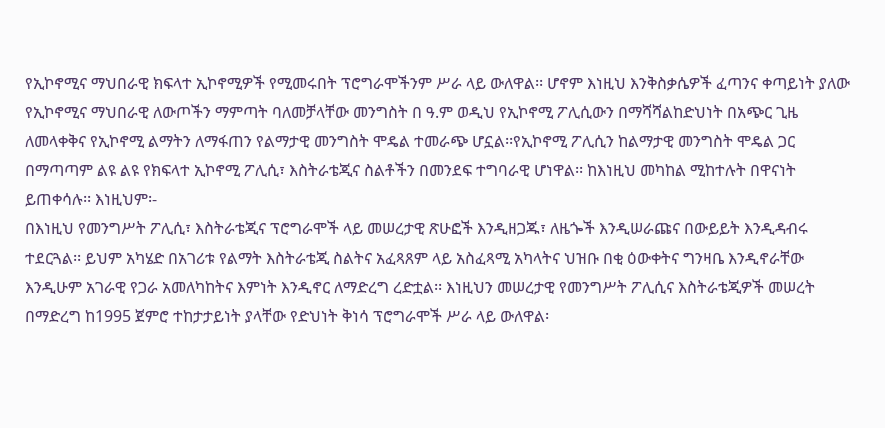የኢኮኖሚና ማህበራዊ ክፍላተ ኢኮኖሚዎች የሚመሩበት ፕሮግራሞችንም ሥራ ላይ ውለዋል፡፡ ሆኖም እነዚህ እንቅስቃሴዎች ፈጣንና ቀጣይነት ያለው የኢኮኖሚና ማህበራዊ ለውጦችን ማምጣት ባለመቻላቸው መንግስት በ ዓ.ም ወዲህ የኢኮኖሚ ፖሊሲውን በማሻሻልከድህነት በአጭር ጊዜ ለመላቀቅና የኢኮኖሚ ልማትን ለማፋጠን የልማታዊ መንግስት ሞዴል ተመራጭ ሆኗል፡፡የኢኮኖሚ ፖሊሲን ከልማታዊ መንግስት ሞዴል ጋር በማጣጣም ልዩ ልዩ የክፍላተ ኢኮኖሚ ፖሊሲ፣ እስትራቴጂና ስልቶችን በመንደፍ ተግባራዊ ሆነዋል፡፡ ከእነዚህ መካከል ሚከተሉት በዋናነት ይጠቀሳሉ፡፡ እነዚህም፡-
በእነዚህ የመንግሥት ፖሊሲ፣ እስትራቴጂና ፕሮግራሞች ላይ መሠረታዊ ጽሁፎች እንዲዘጋጁ፣ ለዜጐች እንዲሠራጩና በውይይት እንዲዳብሩ ተደርጓል፡፡ ይህም አካሄድ በአገሪቱ የልማት እስትራቴጂ ስልትና አፈጻጸም ላይ አስፈጻሚ አካላትና ህዝቡ በቂ ዕውቀትና ግንዛቤ እንዲኖራቸው እንዲሁም አገራዊ የጋራ አመለካከትና እምነት እንዲኖር ለማድረግ ረድቷል፡፡ እነዚህን መሠረታዊ የመንግሥት ፖሊሲና እስትራቴጂዎች መሠረት በማድረግ ከ1995 ጀምሮ ተከታታይነት ያላቸው የድህነት ቅነሳ ፕሮግራሞች ሥራ ላይ ውለዋል፡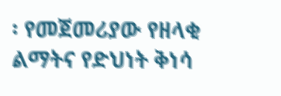፡ የመጀመሪያው የዘላቂ ልማትና የድህነት ቅነሳ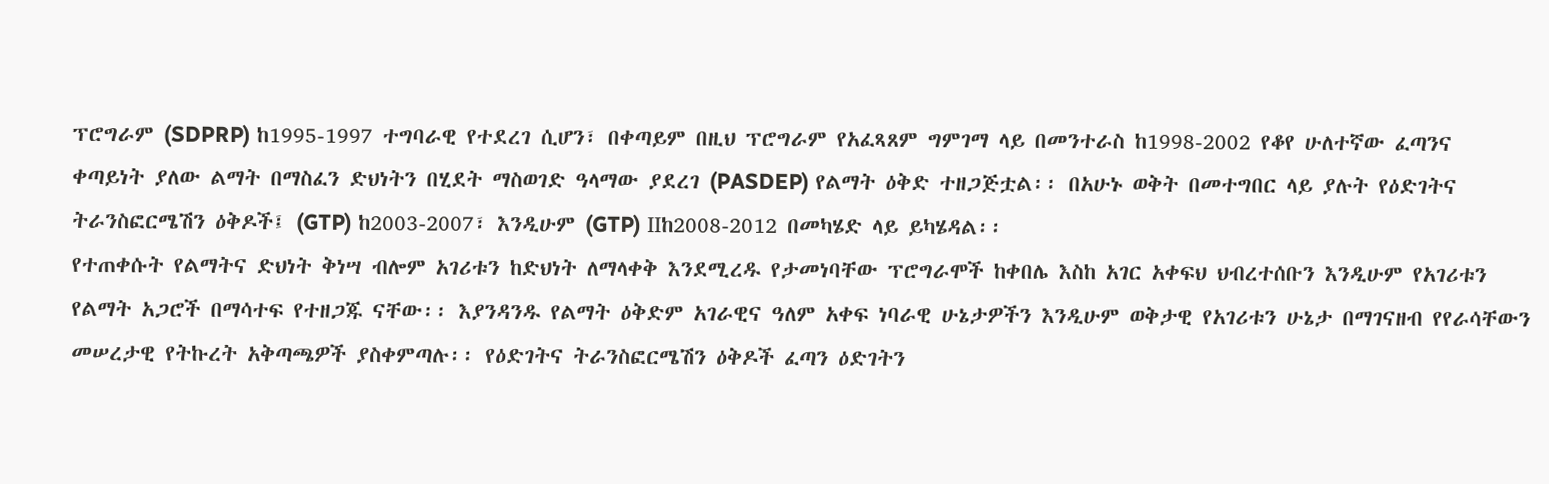ፕሮግራም (SDPRP) ከ1995-1997 ተግባራዊ የተደረገ ሲሆን፣ በቀጣይም በዚህ ፕሮግራም የአፈጻጸም ግምገማ ላይ በመንተራስ ከ1998-2002 የቆየ ሁለተኛው ፈጣንና
ቀጣይነት ያለው ልማት በማስፈን ድህነትን በሂደት ማስወገድ ዓላማው ያደረገ (PASDEP) የልማት ዕቅድ ተዘጋጅቷል፡፡ በአሁኑ ወቅት በመተግበር ላይ ያሉት የዕድገትና ትራንስፎርሜሽን ዕቅዶች፤ (GTP) ከ2003-2007፣ እንዲሁም (GTP) IIከ2008-2012 በመካሄድ ላይ ይካሄዳል፡፡
የተጠቀሱት የልማትና ድህነት ቅነሣ ብሎም አገሪቱን ከድህነት ለማላቀቅ እንደሚረዱ የታመነባቸው ፕሮግራሞች ከቀበሌ እስከ አገር አቀፍህ ህብረተሰቡን እንዲሁም የአገሪቱን የልማት አጋሮች በማሳተፍ የተዘጋጁ ናቸው፡፡ እያንዳንዱ የልማት ዕቅድም አገራዊና ዓለም አቀፍ ነባራዊ ሁኔታዎችን እንዲሁም ወቅታዊ የአገሪቱን ሁኔታ በማገናዘብ የየራሳቸውን መሠረታዊ የትኩረት አቅጣጫዎች ያስቀምጣሉ፡፡ የዕድገትና ትራንስፎርሜሽን ዕቅዶች ፈጣን ዕድገትን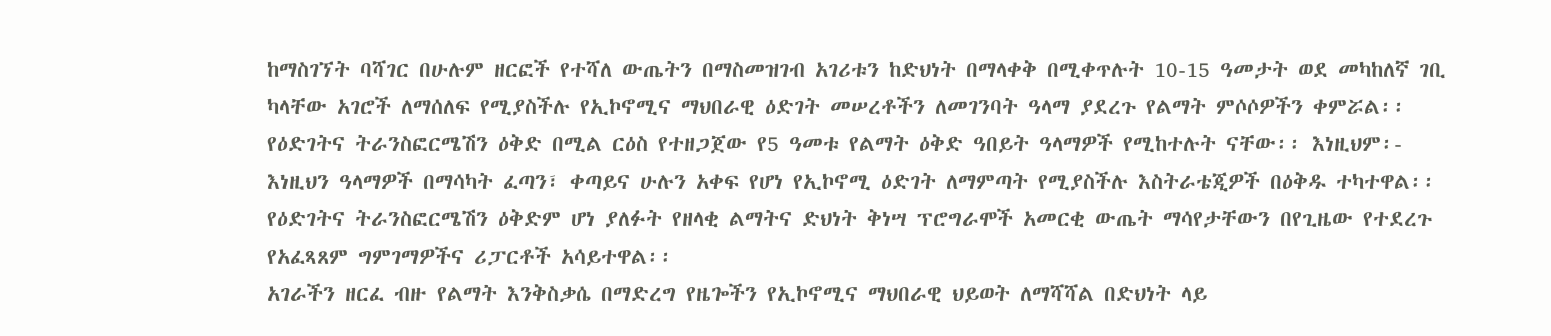ከማስገኘት ባሻገር በሁሉም ዘርፎች የተሻለ ውጤትን በማስመዝገብ አገሪቱን ከድህነት በማላቀቅ በሚቀጥሉት 10-15 ዓመታት ወደ መካከለኛ ገቢ ካላቸው አገሮች ለማሰለፍ የሚያስችሉ የኢኮኖሚና ማህበራዊ ዕድገት መሠረቶችን ለመገንባት ዓላማ ያደረጉ የልማት ምሶሶዎችን ቀምሯል፡፡ የዕድገትና ትራንስፎርሜሽን ዕቅድ በሚል ርዕስ የተዘጋጀው የ5 ዓመቱ የልማት ዕቅድ ዓበይት ዓላማዎች የሚከተሉት ናቸው፡፡ እነዚህም፡-
እነዚህን ዓላማዎች በማሳካት ፈጣን፣ ቀጣይና ሁሉን አቀፍ የሆነ የኢኮኖሚ ዕድገት ለማምጣት የሚያስችሉ እስትራቴጂዎች በዕቅዱ ተካተዋል፡፡ የዕድገትና ትራንስፎርሜሽን ዕቅድም ሆነ ያለፉት የዘላቂ ልማትና ድህነት ቅነሣ ፕሮግራሞች አመርቂ ውጤት ማሳየታቸውን በየጊዜው የተደረጉ የአፈጻጸም ግምገማዎችና ሪፓርቶች አሳይተዋል፡፡
አገራችን ዘርፈ ብዙ የልማት እንቅስቃሴ በማድረግ የዜጐችን የኢኮኖሚና ማህበራዊ ህይወት ለማሻሻል በድህነት ላይ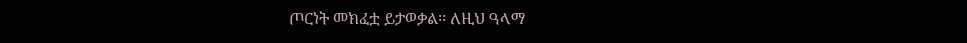ጦርነት መክፈቷ ይታወቃል፡፡ ለዚህ ዓላማ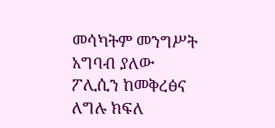መሳካትም መንግሥት አግባብ ያለው ፖሊሲን ከመቅረፅና ለግሉ ክፍለ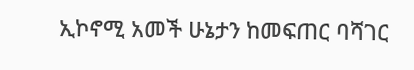ኢኮኖሚ አመች ሁኔታን ከመፍጠር ባሻገር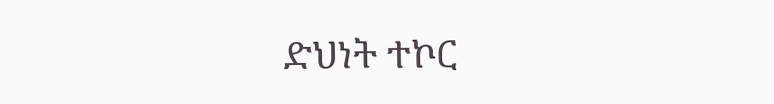ድህነት ተኮር